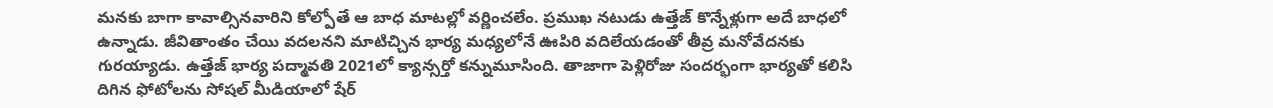మనకు బాగా కావాల్సినవారిని కోల్పోతే ఆ బాధ మాటల్లో వర్ణించలేం. ప్రముఖ నటుడు ఉత్తేజ్ కొన్నేళ్లుగా అదే బాధలో ఉన్నాడు. జీవితాంతం చేయి వదలనని మాటిచ్చిన భార్య మధ్యలోనే ఊపిరి వదిలేయడంతో తీవ్ర మనోవేదనకు గురయ్యాడు. ఉత్తేజ్ భార్య పద్మావతి 2021లో క్యాన్సర్తో కన్నుమూసింది. తాజాగా పెళ్లిరోజు సందర్భంగా భార్యతో కలిసి దిగిన ఫోటోలను సోషల్ మీడియాలో షేర్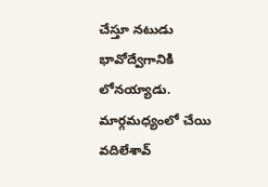చేస్తూ నటుడు భావోద్వేగానికి లోనయ్యాడు.
మార్గమధ్యంలో చేయి వదిలేశావ్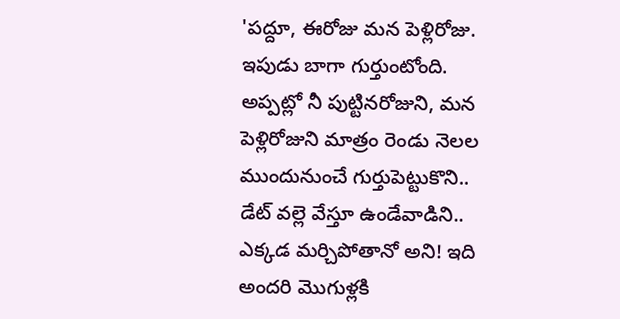'పద్దూ, ఈరోజు మన పెళ్లిరోజు. ఇపుడు బాగా గుర్తుంటోంది. అప్పట్లో నీ పుట్టినరోజుని, మన పెళ్లిరోజుని మాత్రం రెండు నెలల ముందునుంచే గుర్తుపెట్టుకొని.. డేట్ వల్లె వేస్తూ ఉండేవాడిని.. ఎక్కడ మర్చిపోతానో అని! ఇది అందరి మొగుళ్లకి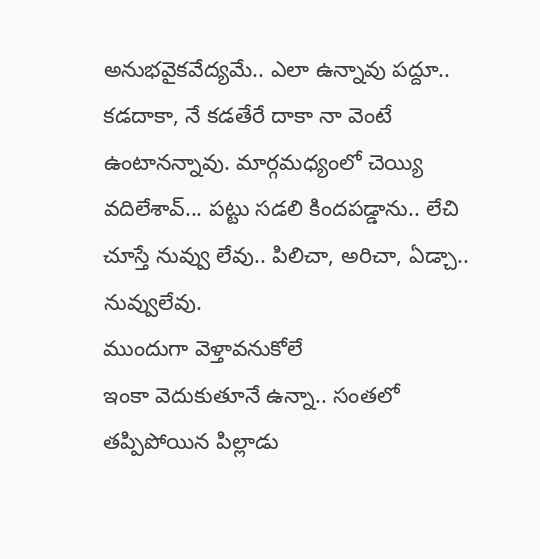అనుభవైకవేద్యమే.. ఎలా ఉన్నావు పద్దూ.. కడదాకా, నే కడతేరే దాకా నా వెంటే ఉంటానన్నావు. మార్గమధ్యంలో చెయ్యి వదిలేశావ్... పట్టు సడలి కిందపడ్డాను.. లేచి చూస్తే నువ్వు లేవు.. పిలిచా, అరిచా, ఏడ్చా.. నువ్వులేవు.
ముందుగా వెళ్తావనుకోలే
ఇంకా వెదుకుతూనే ఉన్నా.. సంతలో తప్పిపోయిన పిల్లాడు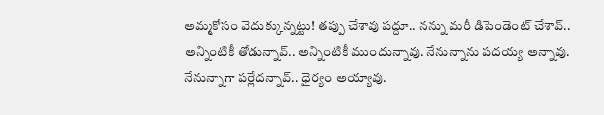అమ్మకోసం వెదుక్కున్నట్టు! తప్పు చేశావు పద్దూ.. నన్ను మరీ డిపెండెంట్ చేశావ్.. అన్నింటికీ తోడున్నావ్.. అన్నింటికీ ముందున్నావు. నేనున్నాను పదయ్య అన్నావు. నేనున్నాగా పర్లేదన్నావ్.. ధైర్యం అయ్యావు.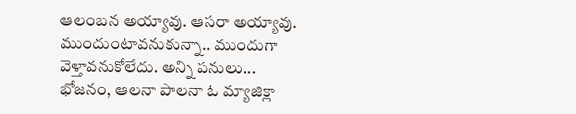ఆలంబన అయ్యావు. ఆసరా అయ్యావు. ముందుంటావనుకున్నా.. ముందుగా వెళ్తావనుకోలేదు. అన్ని పనులు... భోజనం, ఆలనా పాలనా ఓ మ్యాజిక్లా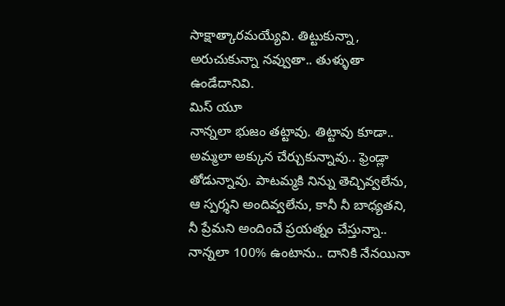సాక్షాత్కారమయ్యేవి. తిట్టుకున్నా, అరుచుకున్నా నవ్వుతా.. తుళ్ళుతా ఉండేదానివి.
మిస్ యూ
నాన్నలా భుజం తట్టావు. తిట్టావు కూడా.. అమ్మలా అక్కున చేర్చుకున్నావు.. ఫ్రెండ్లా తోడున్నావు. పాటమ్మకి నిన్ను తెచ్చివ్వలేను, ఆ స్పర్శని అందివ్వలేను, కానీ నీ బాధ్యతని, నీ ప్రేమని అందించే ప్రయత్నం చేస్తున్నా.. నాన్నలా 100% ఉంటాను.. దానికి నేనయినా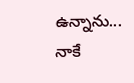ఉన్నాను... నాకే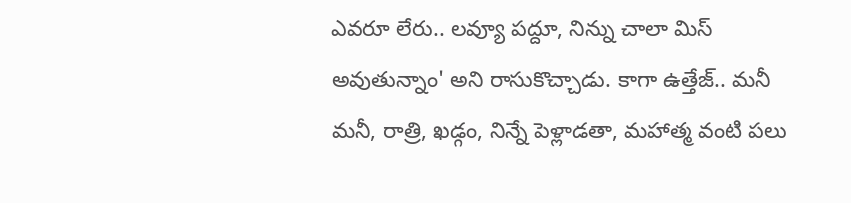ఎవరూ లేరు.. లవ్యూ పద్దూ, నిన్ను చాలా మిస్ అవుతున్నాం' అని రాసుకొచ్చాడు. కాగా ఉత్తేజ్.. మనీ మనీ, రాత్రి, ఖడ్గం, నిన్నే పెళ్లాడతా, మహాత్మ వంటి పలు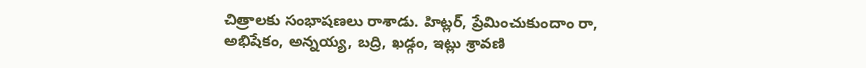చిత్రాలకు సంభాషణలు రాశాడు. హిట్లర్, ప్రేమించుకుందాం రా, అభిషేకం, అన్నయ్య, బద్రి, ఖడ్గం, ఇట్లు శ్రావణి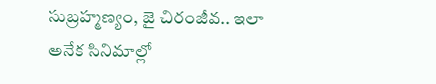సుబ్రహ్మణ్యం, జై చిరంజీవ.. ఇలా అనేక సినిమాల్లో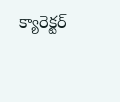క్యారెక్టర్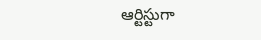ఆర్టిస్టుగా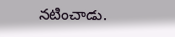నటించాడు.